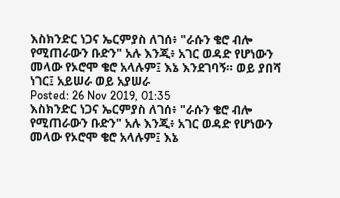እስክንድር ነጋና ኤርምያስ ለገሰ፥ "ራሱን ቄሮ ብሎ የሚጠራውን ቡድን" አሉ እንጂ፥ አገር ወዳድ የሆነውን መላው የኦሮሞ ቄሮ አላሉም፤ እኔ እንደገባኝ። ወይ ያበሻ ነገር፤ አይሠራ ወይ አያሠራ
Posted: 26 Nov 2019, 01:35
እስክንድር ነጋና ኤርምያስ ለገሰ፥ "ራሱን ቄሮ ብሎ የሚጠራውን ቡድን" አሉ እንጂ፥ አገር ወዳድ የሆነውን መላው የኦሮሞ ቄሮ አላሉም፤ እኔ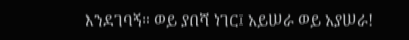እንደገባኝ። ወይ ያበሻ ነገር፤ አይሠራ ወይ አያሠራ!